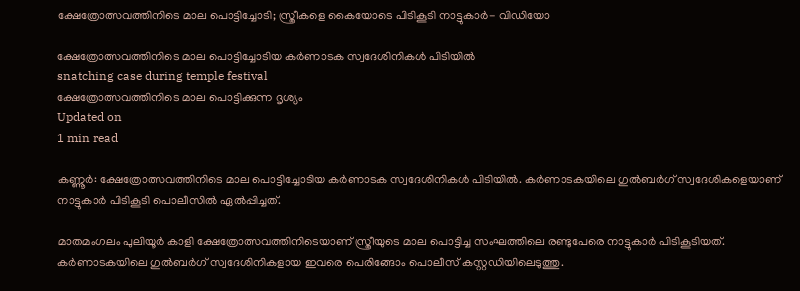ക്ഷേത്രോത്സവത്തിനിടെ മാല പൊട്ടിച്ചോടി; സ്ത്രീകളെ കൈയോടെ പിടികൂടി നാട്ടുകാര്‍- വിഡിയോ

ക്ഷേത്രോത്സവത്തിനിടെ മാല പൊട്ടിച്ചോടിയ കര്‍ണാടക സ്വദേശിനികള്‍ പിടിയില്‍
snatching case during temple festival
ക്ഷേത്രോത്സവത്തിനിടെ മാല പൊട്ടിക്കുന്ന ദൃശ്യം
Updated on
1 min read

കണ്ണൂര്‍: ക്ഷേത്രോത്സവത്തിനിടെ മാല പൊട്ടിച്ചോടിയ കര്‍ണാടക സ്വദേശിനികള്‍ പിടിയില്‍. കര്‍ണാടകയിലെ ഗുല്‍ബര്‍ഗ് സ്വദേശികളെയാണ് നാട്ടുകാര്‍ പിടികൂടി പൊലീസില്‍ ഏല്‍പ്പിച്ചത്.

മാതമംഗലം പുലിയൂര്‍ കാളി ക്ഷേത്രോത്സവത്തിനിടെയാണ് സ്ത്രീയുടെ മാല പൊട്ടിച്ച സംഘത്തിലെ രണ്ടുപേരെ നാട്ടുകാര്‍ പിടികൂടിയത്. കര്‍ണാടകയിലെ ഗുല്‍ബര്‍ഗ് സ്വദേശിനികളായ ഇവരെ പെരിങ്ങോം പൊലീസ് കസ്റ്റഡിയിലെടുത്തു.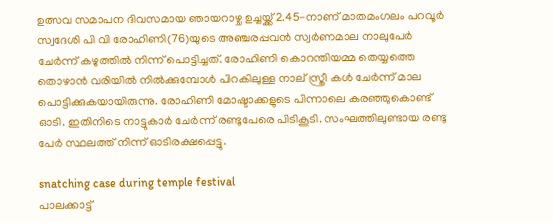ഉത്സവ സമാപന ദിവസമായ ഞായറാഴ്ച ഉച്ചയ്ക്ക് 2.45-നാണ് മാതമംഗലം പറവൂര്‍ സ്വദേശി പി വി രോഹിണി(76)യുടെ അഞ്ചരപ്പവന്‍ സ്വര്‍ണമാല നാലുപേര്‍ ചേര്‍ന്ന് കഴുത്തില്‍ നിന്ന് പൊട്ടിച്ചത്. രോഹിണി കൊറന്തിയമ്മ തെയ്യത്തെ തൊഴാന്‍ വരിയില്‍ നില്‍ക്കുമ്പോള്‍ പിറകിലുള്ള നാല് സ്ത്രീ കള്‍ ചേര്‍ന്ന് മാല പൊട്ടിക്കുകയായിരുന്നു. രോഹിണി മോഷ്ടാക്കളുടെ പിന്നാലെ കരഞ്ഞുകൊണ്ട് ഓടി. ഇതിനിടെ നാട്ടുകാര്‍ ചേര്‍ന്ന് രണ്ടുപേരെ പിടികൂടി. സംഘത്തിലുണ്ടായ രണ്ടു പേര്‍ സ്ഥലത്ത് നിന്ന് ഓടിരക്ഷപ്പെട്ടു.

snatching case during temple festival
പാലക്കാട്ട്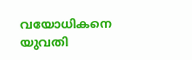വയോധികനെ യുവതി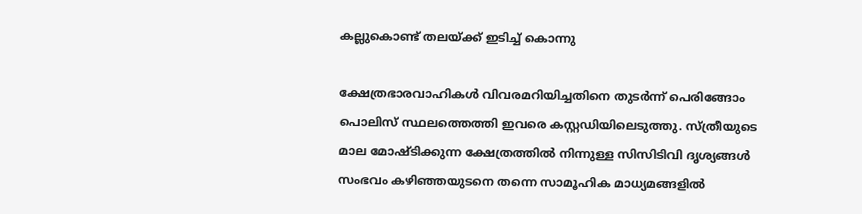കല്ലുകൊണ്ട് തലയ്ക്ക് ഇടിച്ച് കൊന്നു

ക്ഷേത്രഭാരവാഹികള്‍ വിവരമറിയിച്ചതിനെ തുടര്‍ന്ന് പെരിങ്ങോം പൊലിസ് സ്ഥലത്തെത്തി ഇവരെ കസ്റ്റഡിയിലെടുത്തു. സ്ത്രീയുടെ മാല മോഷ്ടിക്കുന്ന ക്ഷേത്രത്തില്‍ നിന്നുള്ള സിസിടിവി ദൃശ്യങ്ങള്‍ സംഭവം കഴിഞ്ഞയുടനെ തന്നെ സാമൂഹിക മാധ്യമങ്ങളില്‍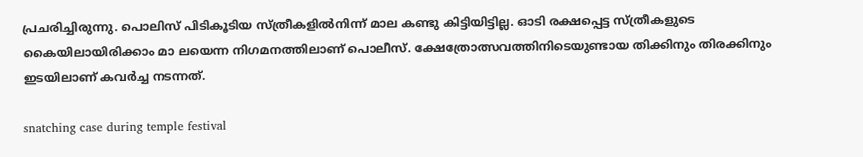പ്രചരിച്ചിരുന്നു. പൊലിസ് പിടികൂടിയ സ്ത്രീകളില്‍നിന്ന് മാല കണ്ടു കിട്ടിയിട്ടില്ല. ഓടി രക്ഷപ്പെട്ട സ്ത്രീകളുടെ കൈയിലായിരിക്കാം മാ ലയെന്ന നിഗമനത്തിലാണ് പൊലീസ്. ക്ഷേത്രോത്സവത്തിനിടെയുണ്ടായ തിക്കിനും തിരക്കിനും ഇടയിലാണ് കവര്‍ച്ച നടന്നത്.

snatching case during temple festival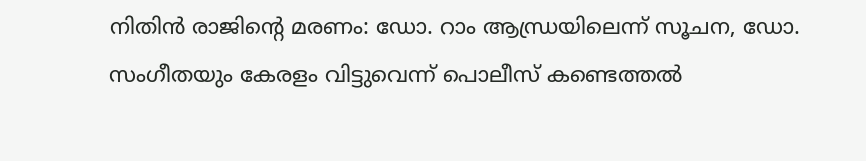നിതിന്‍ രാജിന്റെ മരണം: ഡോ. റാം ആന്ധ്രയിലെന്ന് സൂചന, ഡോ. സംഗീതയും കേരളം വിട്ടുവെന്ന് പൊലീസ് കണ്ടെത്തല്‍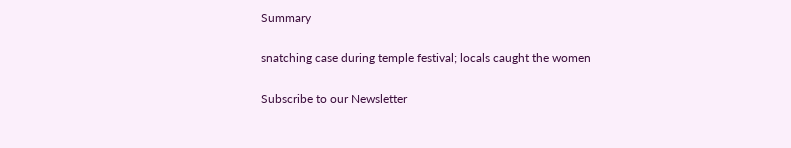Summary

snatching case during temple festival; locals caught the women

Subscribe to our Newsletter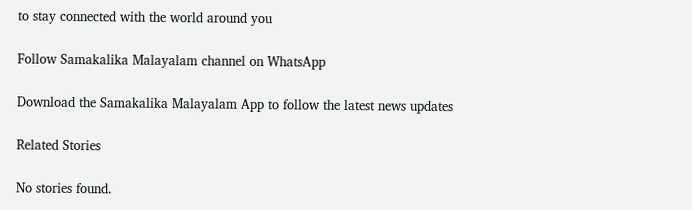to stay connected with the world around you

Follow Samakalika Malayalam channel on WhatsApp

Download the Samakalika Malayalam App to follow the latest news updates

Related Stories

No stories found.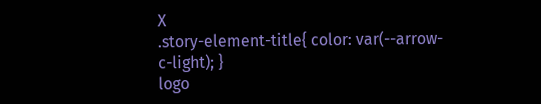X
.story-element-title{ color: var(--arrow-c-light); }
logo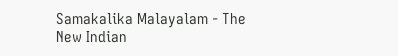Samakalika Malayalam - The New Indian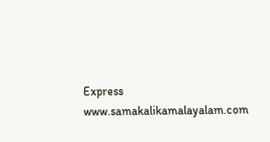Express
www.samakalikamalayalam.com